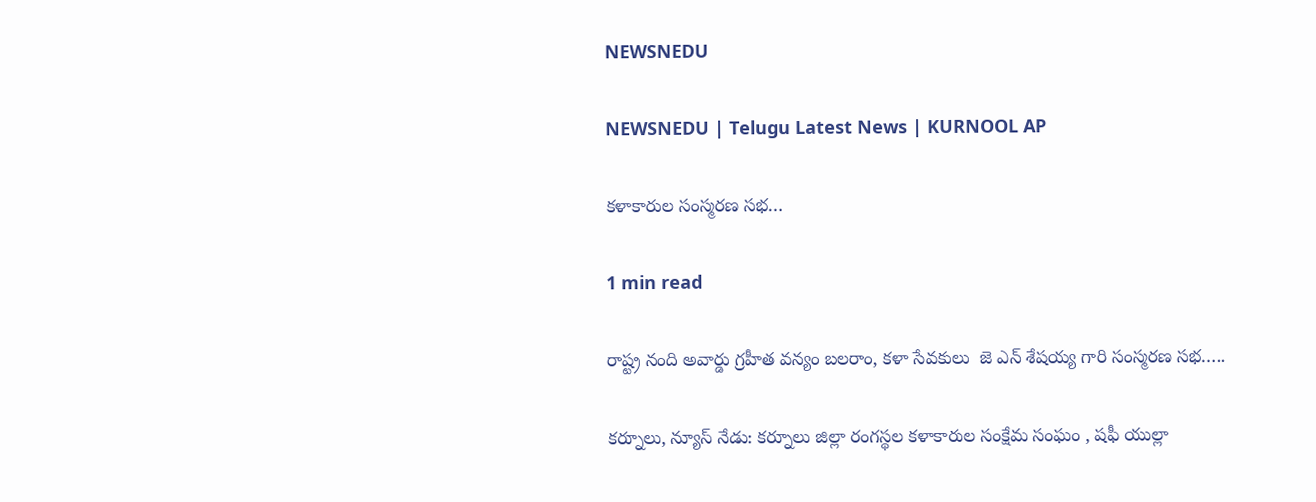NEWSNEDU

NEWSNEDU | Telugu Latest News | KURNOOL AP

కళాకారుల సంస్మరణ సభ…

1 min read

రాష్ట్ర నంది అవార్డు గ్రహీత వన్యం బలరాం, కళా సేవకులు  జె ఎన్ శేషయ్య గారి సంస్మరణ సభ…..

కర్నూలు, న్యూస్ నేడు: కర్నూలు జిల్లా రంగస్థల కళాకారుల సంక్షేమ సంఘం , షఫీ యుల్లా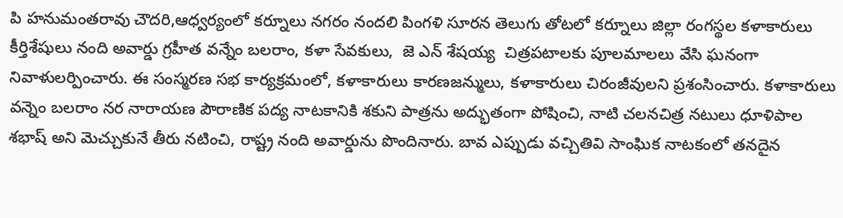పి హనుమంతరావు చౌదరి,ఆధ్వర్యంలో కర్నూలు నగరం నందలి పింగళి సూరన తెలుగు తోటలో కర్నూలు జిల్లా రంగస్థల కళాకారులు కీర్తిశేషులు నంది అవార్డు గ్రహీత వన్నేం బలరాం, కళా సేవకులు,  జె ఎన్ శేషయ్య  చిత్రపటాలకు పూలమాలలు వేసి ఘనంగా నివాళులర్పించారు. ఈ సంస్మరణ సభ కార్యక్రమంలో, కళాకారులు కారణజన్ములు, కళాకారులు చిరంజీవులని ప్రశంసించారు. కళాకారులు వన్నెం బలరాం నర నారాయణ పౌరాణిక పద్య నాటకానికి శకుని పాత్రను అద్భుతంగా పోషించి, నాటి చలనచిత్ర నటులు ధూళిపాల శభాష్ అని మెచ్చుకునే తీరు నటించి, రాష్ట్ర నంది అవార్డును పొందినారు. బావ ఎప్పుడు వచ్చితివి సాంఘిక నాటకంలో తనదైన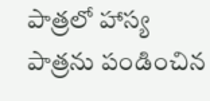పాత్రలో హాస్య పాత్రను పండించిన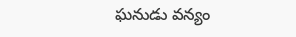ఘనుడు వన్యం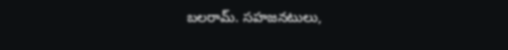బలరామ్. సహజనటులు,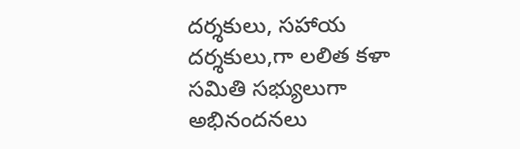దర్శకులు, సహాయ దర్శకులు,గా లలిత కళా సమితి సభ్యులుగా అభినందనలు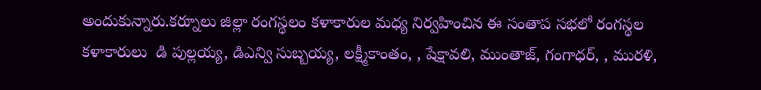అందుకున్నారు.కర్నూలు జిల్లా రంగస్థలం కళాకారుల మధ్య నిర్వహించిన ఈ సంతాప సభలో రంగస్థల కళాకారులు  డి పుల్లయ్య, డిఎన్వి సుబ్బయ్య, లక్ష్మీకాంతం, , షేక్షావలి, ముంతాజ్, గంగాధర్, , మురళి,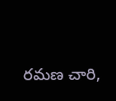రమణ చారి,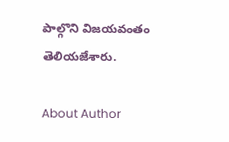పాల్గొని విజయవంతం  తెలియజేశారు.

About Author